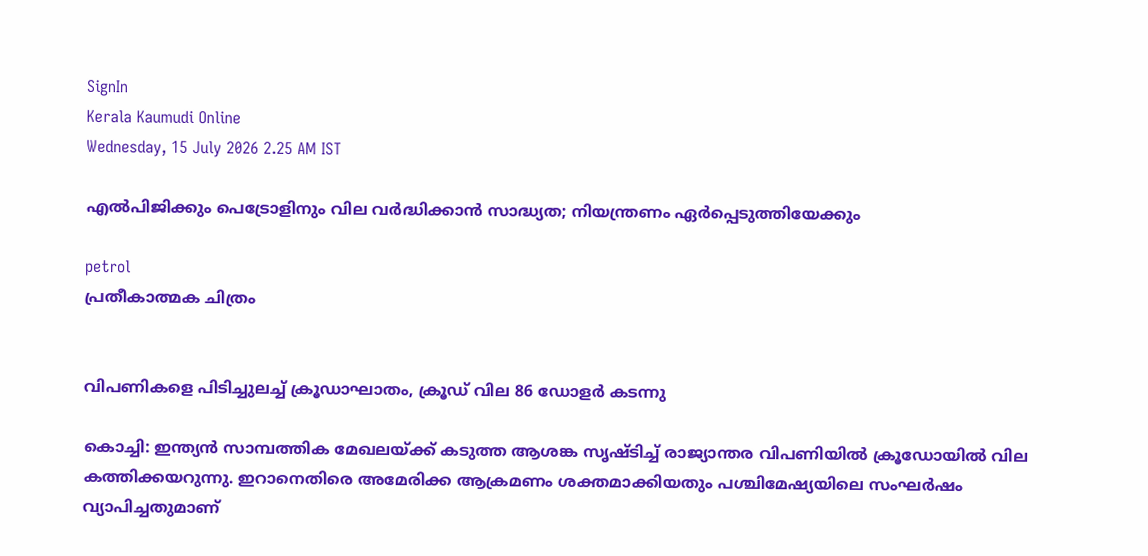SignIn
Kerala Kaumudi Online
Wednesday, 15 July 2026 2.25 AM IST

എല്‍പിജിക്കും പെട്രോളിനും വില വര്‍ദ്ധിക്കാന്‍ സാദ്ധ്യത; നിയന്ത്രണം ഏര്‍പ്പെടുത്തിയേക്കും

petrol
പ്രതീകാത്മക ചിത്രം


വിപണികളെ പിടിച്ചുലച്ച് ക്രൂഡാഘാതം, ക്രൂഡ് വില 86 ഡോളര്‍ കടന്നു

കൊച്ചി: ഇന്ത്യന്‍ സാമ്പത്തിക മേഖലയ്ക്ക് കടുത്ത ആശങ്ക സൃഷ്ടിച്ച് രാജ്യാന്തര വിപണിയില്‍ ക്രൂഡോയില്‍ വില കത്തിക്കയറുന്നു. ഇറാനെതിരെ അമേരിക്ക ആക്രമണം ശക്തമാക്കിയതും പശ്ചിമേഷ്യയിലെ സംഘര്‍ഷം വ്യാപിച്ചതുമാണ്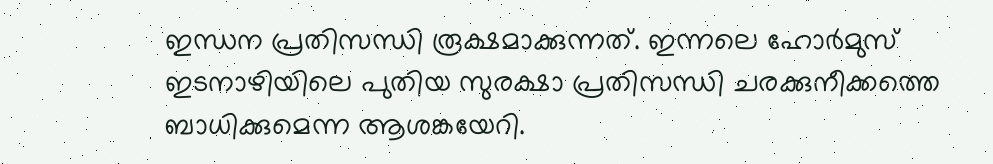ഇന്ധന പ്രതിസന്ധി രൂക്ഷമാക്കുന്നത്. ഇന്നലെ ഹോര്‍മുസ് ഇടനാഴിയിലെ പുതിയ സുരക്ഷാ പ്രതിസന്ധി ചരക്കുനീക്കത്തെ ബാധിക്കുമെന്ന ആശങ്കയേറി.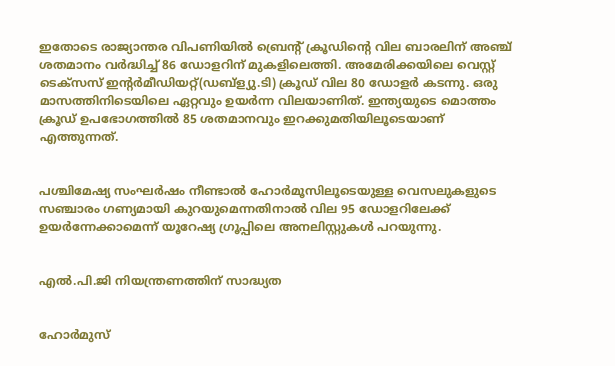ഇതോടെ രാജ്യാന്തര വിപണിയില്‍ ബ്രെന്റ് ക്രൂഡിന്റെ വില ബാരലിന് അഞ്ച് ശതമാനം വര്‍ദ്ധിച്ച് 86 ഡോളറിന് മുകളിലെത്തി. അമേരിക്കയിലെ വെസ്റ്റ് ടെക്സസ് ഇന്റര്‍മീഡിയറ്റ്(ഡബ്ള്യു.ടി) ക്രൂഡ് വില 80 ഡോളര്‍ കടന്നു. ഒരു മാസത്തിനിടെയിലെ ഏറ്റവും ഉയര്‍ന്ന വിലയാണിത്. ഇന്ത്യയുടെ മൊത്തം ക്രൂഡ് ഉപഭോഗത്തില്‍ 85 ശതമാനവും ഇറക്കുമതിയിലൂടെയാണ് എത്തുന്നത്.


പശ്ചിമേഷ്യ സംഘര്‍ഷം നീണ്ടാല്‍ ഹോര്‍മൂസിലൂടെയുള്ള വെസലുകളുടെ സഞ്ചാരം ഗണ്യമായി കുറയുമെന്നതിനാല്‍ വില 95 ഡോളറിലേക്ക് ഉയര്‍ന്നേക്കാമെന്ന് യൂറേഷ്യ ഗ്രൂപ്പിലെ അനലിസ്റ്റുകള്‍ പറയുന്നു.


എല്‍.പി.ജി നിയന്ത്രണത്തിന് സാദ്ധ്യത


ഹോര്‍മുസ്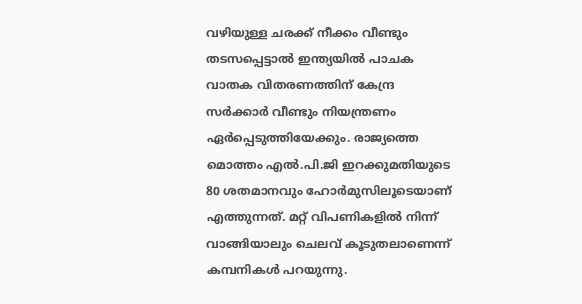വഴിയുള്ള ചരക്ക് നീക്കം വീണ്ടും തടസപ്പെട്ടാല്‍ ഇന്ത്യയില്‍ പാചക വാതക വിതരണത്തിന് കേന്ദ്ര സര്‍ക്കാര്‍ വീണ്ടും നിയന്ത്രണം ഏര്‍പ്പെടുത്തിയേക്കും. രാജ്യത്തെ മൊത്തം എല്‍.പി.ജി ഇറക്കുമതിയുടെ 80 ശതമാനവും ഹോര്‍മുസിലൂടെയാണ് എത്തുന്നത്. മറ്റ് വിപണികളില്‍ നിന്ന് വാങ്ങിയാലും ചെലവ് കൂടുതലാണെന്ന് കമ്പനികള്‍ പറയുന്നു.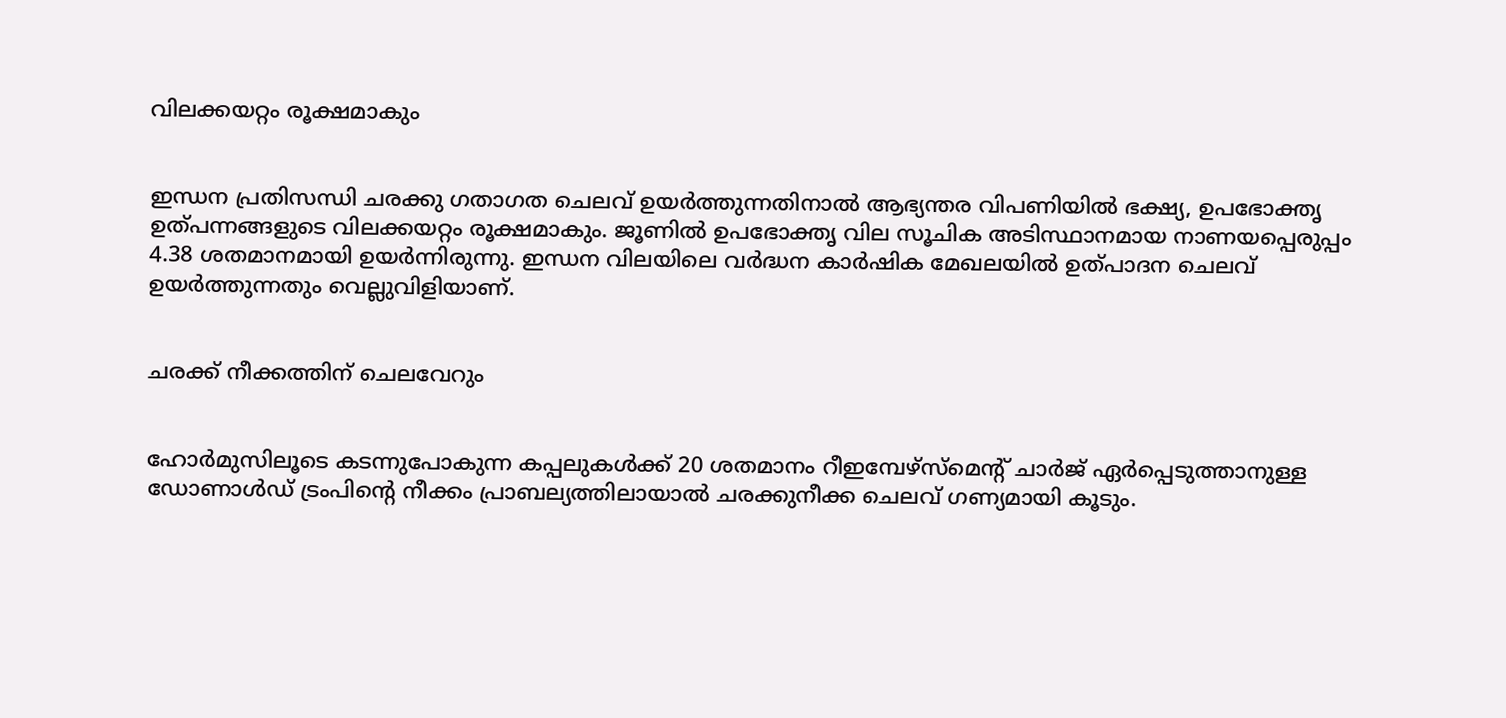വിലക്കയറ്റം രൂക്ഷമാകും


ഇന്ധന പ്രതിസന്ധി ചരക്കു ഗതാഗത ചെലവ് ഉയര്‍ത്തുന്നതിനാല്‍ ആഭ്യന്തര വിപണിയില്‍ ഭക്ഷ്യ, ഉപഭോക്തൃ ഉത്പന്നങ്ങളുടെ വിലക്കയറ്റം രൂക്ഷമാകും. ജൂണില്‍ ഉപഭോക്തൃ വില സൂചിക അടിസ്ഥാനമായ നാണയപ്പെരുപ്പം 4.38 ശതമാനമായി ഉയര്‍ന്നിരുന്നു. ഇന്ധന വിലയിലെ വര്‍ദ്ധന കാര്‍ഷിക മേഖലയില്‍ ഉത്പാദന ചെലവ് ഉയര്‍ത്തുന്നതും വെല്ലുവിളിയാണ്.


ചരക്ക് നീക്കത്തിന് ചെലവേറും


ഹോര്‍മുസിലൂടെ കടന്നുപോകുന്ന കപ്പലുകള്‍ക്ക് 20 ശതമാനം റീഇമ്പേഴ്സ്മെന്റ് ചാര്‍ജ് ഏര്‍പ്പെടുത്താനുള്ള ഡോണാള്‍ഡ് ട്രംപിന്റെ നീക്കം പ്രാബല്യത്തിലായാല്‍ ചരക്കുനീക്ക ചെലവ് ഗണ്യമായി കൂടും.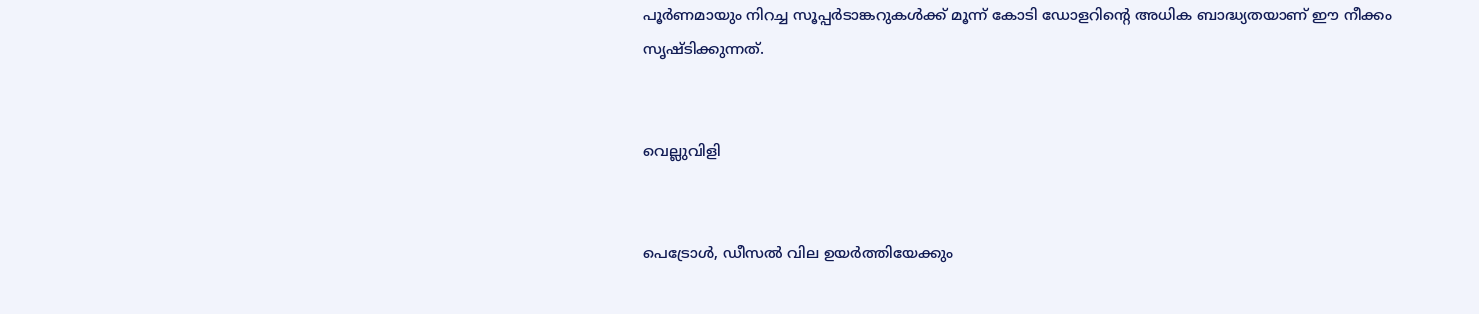പൂര്‍ണമായും നിറച്ച സൂപ്പര്‍ടാങ്കറുകള്‍ക്ക് മൂന്ന് കോടി ഡോളറിന്റെ അധിക ബാദ്ധ്യതയാണ് ഈ നീക്കം സൃഷ്ടിക്കുന്നത്.


വെല്ലുവിളി


പെട്രോള്‍, ഡീസല്‍ വില ഉയര്‍ത്തിയേക്കും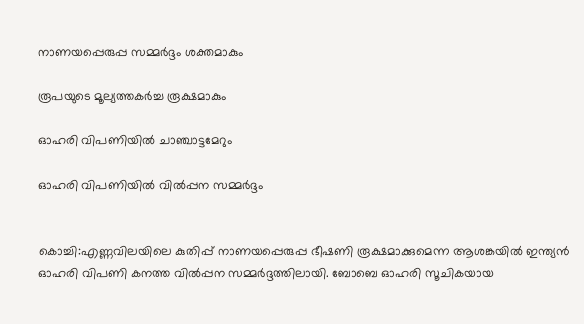നാണയപ്പെരുപ്പ സമ്മര്‍ദ്ദം ശക്തമാകും

രൂപയുടെ മൂല്യത്തകര്‍ച്ച രൂക്ഷമാകും

ഓഹരി വിപണിയില്‍ ചാഞ്ചാട്ടമേറും

ഓഹരി വിപണിയില്‍ വില്‍പ്പന സമ്മര്‍ദ്ദം


കൊച്ചി:എണ്ണവിലയിലെ കുതിപ്പ് നാണയപ്പെരുപ്പ ഭീഷണി രൂക്ഷമാക്കുമെന്ന ആശങ്കയില്‍ ഇന്ത്യന്‍ ഓഹരി വിപണി കനത്ത വില്‍പ്പന സമ്മര്‍ദ്ദത്തിലായി. ബോബെ ഓഹരി സൂചികയായ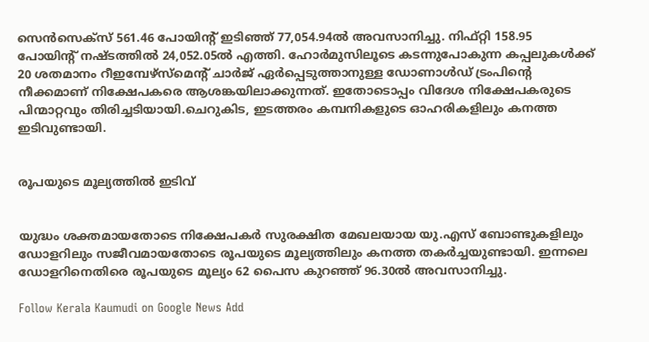സെന്‍സെക്സ് 561.46 പോയിന്റ് ഇടിഞ്ഞ് 77,054.94ല്‍ അവസാനിച്ചു. നിഫ്റ്റി 158.95 പോയിന്റ് നഷ്ടത്തില്‍ 24,052.05ല്‍ എത്തി. ഹോര്‍മുസിലൂടെ കടന്നുപോകുന്ന കപ്പലുകള്‍ക്ക് 20 ശതമാനം റീഇമ്പേഴ്സ്മെന്റ് ചാര്‍ജ് ഏര്‍പ്പെടുത്താനുള്ള ഡോണാള്‍ഡ് ട്രംപിന്റെ നീക്കമാണ് നിക്ഷേപകരെ ആശങ്കയിലാക്കുന്നത്. ഇതോടൊപ്പം വിദേശ നിക്ഷേപകരുടെ പിന്മാറ്റവും തിരിച്ചടിയായി.ചെറുകിട, ഇടത്തരം കമ്പനികളുടെ ഓഹരികളിലും കനത്ത ഇടിവുണ്ടായി.


രൂപയുടെ മൂല്യത്തില്‍ ഇടിവ്


യുദ്ധം ശക്തമായതോടെ നിക്ഷേപകര്‍ സുരക്ഷിത മേഖലയായ യു.എസ് ബോണ്ടുകളിലും ഡോളറിലും സജീവമായതോടെ രൂപയുടെ മൂല്യത്തിലും കനത്ത തകര്‍ച്ചയുണ്ടായി. ഇന്നലെ ഡോളറിനെതിരെ രൂപയുടെ മൂല്യം 62 പൈസ കുറഞ്ഞ് 96.30ല്‍ അവസാനിച്ചു.

Follow Kerala Kaumudi on Google News Add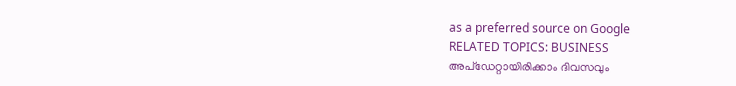as a preferred source on Google
RELATED TOPICS: BUSINESS
അപ്ഡേറ്റായിരിക്കാം ദിവസവും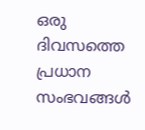ഒരു ദിവസത്തെ പ്രധാന സംഭവങ്ങൾ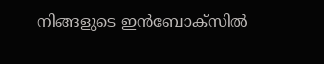നിങ്ങളുടെ ഇൻബോക്സിൽ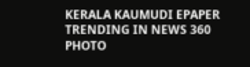KERALA KAUMUDI EPAPER
TRENDING IN NEWS 360
PHOTO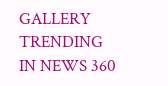GALLERY
TRENDING IN NEWS 360